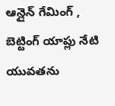ఆన్లైన్ గేమింగ్ , బెట్టింగ్ యాప్లు నేటి యువతను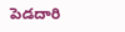పెడదారి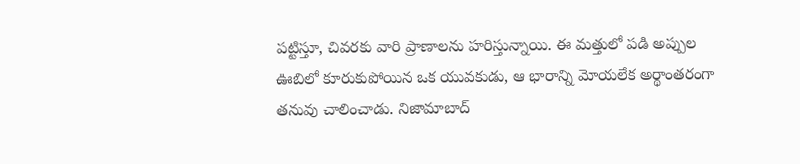పట్టిస్తూ, చివరకు వారి ప్రాణాలను హరిస్తున్నాయి. ఈ మత్తులో పడి అప్పుల ఊబిలో కూరుకుపోయిన ఒక యువకుడు, ఆ భారాన్ని మోయలేక అర్థాంతరంగా తనువు చాలించాడు. నిజామాబాద్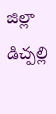జిల్లా డిచ్పల్లి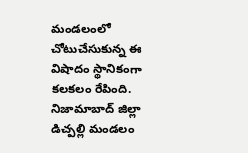మండలంలో చోటుచేసుకున్న ఈ విషాదం స్థానికంగా కలకలం రేపింది. నిజామాబాద్ జిల్లా డిచ్పల్లి మండలం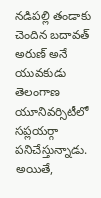నడిపల్లి తండాకు చెందిన బదావత్ అరుణ్ అనే యువకుడు తెలంగాణ యూనివర్సిటీలో సప్లయర్గా పనిచేస్తున్నాడు. అయితే,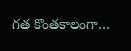గత కొంతకాలంగా…